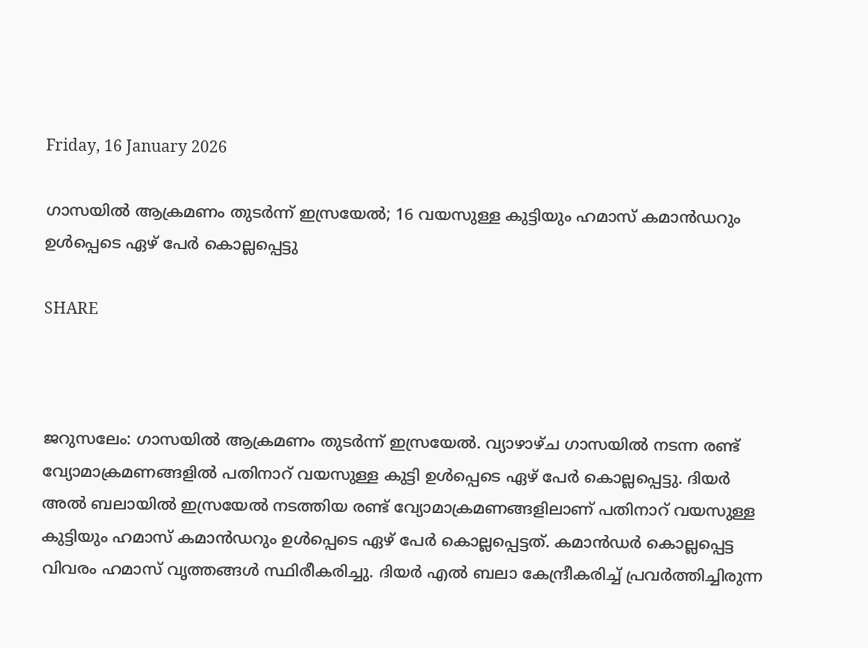Friday, 16 January 2026

ഗാസയിൽ ആക്രമണം തുടർന്ന് ഇസ്രയേൽ; 16 വയസുള്ള കുട്ടിയും ഹമാസ് കമാന്‍ഡറും ഉള്‍പ്പെടെ ഏഴ് പേര്‍ കൊല്ലപ്പെട്ടു

SHARE



ജറുസലേം: ഗാസയില്‍ ആക്രമണം തുടര്‍ന്ന് ഇസ്രയേല്‍. വ്യാഴാഴ്ച ഗാസയില്‍ നടന്ന രണ്ട് വ്യോമാക്രമണങ്ങളില്‍ പതിനാറ് വയസുള്ള കുട്ടി ഉള്‍പ്പെടെ ഏഴ് പേര്‍ കൊല്ലപ്പെട്ടു. ദിയര്‍ അല്‍ ബലായില്‍ ഇസ്രയേല്‍ നടത്തിയ രണ്ട് വ്യോമാക്രമണങ്ങളിലാണ് പതിനാറ് വയസുള്ള കുട്ടിയും ഹമാസ് കമാന്‍ഡറും ഉള്‍പ്പെടെ ഏഴ് പേര്‍ കൊല്ലപ്പെട്ടത്. കമാന്‍ഡര്‍ കൊല്ലപ്പെട്ട വിവരം ഹമാസ് വൃത്തങ്ങള്‍ സ്ഥിരീകരിച്ചു. ദിയര്‍ എല്‍ ബലാ കേന്ദ്രീകരിച്ച് പ്രവര്‍ത്തിച്ചിരുന്ന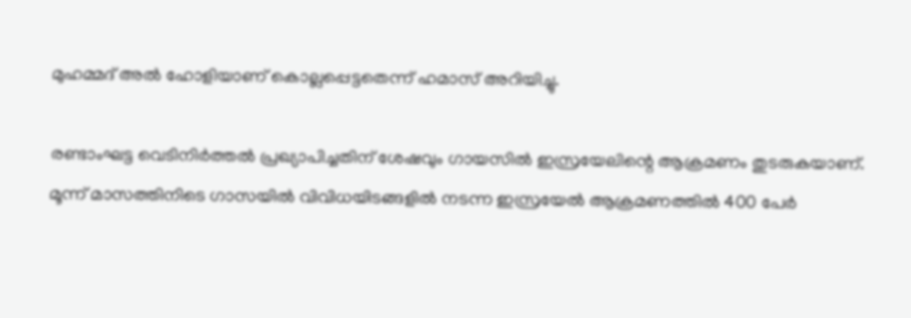മുഹമ്മദ് അല്‍ ഹോളിയാണ് കൊല്ലപ്പെട്ടതെന്ന് ഹമാസ് അറിയിച്ചു.

രണ്ടാംഘട്ട വെടിനിര്‍ത്തല്‍ പ്രഖ്യാപിച്ചതിന് ശേഷവും ഗായസില്‍ ഇസ്രയേലിന്റെ ആക്രമണം തുടരുകയാണ്. മൂന്ന് മാസത്തിനിടെ ഗാസയില്‍ വിവിധയിടങ്ങളില്‍ നടന്ന ഇസ്രയേല്‍ ആക്രമണത്തില്‍ 400 പേര്‍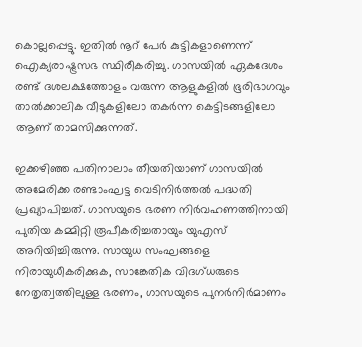കൊല്ലപ്പെട്ടു. ഇതില്‍ നൂറ് പേര്‍ കുട്ടികളാണെന്ന് ഐക്യരാഷ്ട്രസഭ സ്ഥിരീകരിച്ചു. ഗാസയില്‍ ഏകദേശം രണ്ട് ദശലക്ഷത്തോളം വരുന്ന ആളുകളില്‍ ഭൂരിഭാഗവും താല്‍ക്കാലിക വീടുകളിലോ തകര്‍ന്ന കെട്ടിടങ്ങളിലോ ആണ് താമസിക്കുന്നത്.

ഇക്കഴിഞ്ഞ പതിനാലാം തീയതിയാണ് ഗാസയില്‍ അമേരിക്ക രണ്ടാംഘട്ട വെടിനിര്‍ത്തല്‍ പദ്ധതി പ്രഖ്യാപിച്ചത്. ഗാസയുടെ ഭരണ നിര്‍വഹണത്തിനായി പുതിയ കമ്മിറ്റി രൂപീകരിച്ചതായും യുഎസ് അറിയിച്ചിരുന്നു. സായുധ സംഘങ്ങളെ നിരായുധീകരിക്കുക, സാങ്കേതിക വിദഗ്ധരുടെ നേതൃത്വത്തിലുള്ള ഭരണം, ഗാസയുടെ പുനര്‍നിര്‍മാണം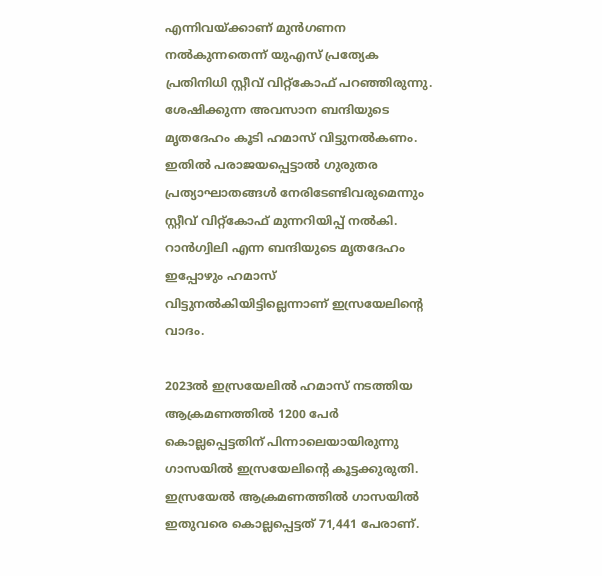എന്നിവയ്ക്കാണ് മുന്‍ഗണന നല്‍കുന്നതെന്ന് യുഎസ് പ്രത്യേക പ്രതിനിധി സ്റ്റീവ് വിറ്റ്‌കോഫ് പറഞ്ഞിരുന്നു. ശേഷിക്കുന്ന അവസാന ബന്ദിയുടെ മൃതദേഹം കൂടി ഹമാസ് വിട്ടുനല്‍കണം. ഇതില്‍ പരാജയപ്പെട്ടാല്‍ ഗുരുതര പ്രത്യാഘാതങ്ങള്‍ നേരിടേണ്ടിവരുമെന്നും സ്റ്റീവ് വിറ്റ്‌കോഫ് മുന്നറിയിപ്പ് നല്‍കി. റാന്‍ഗ്വിലി എന്ന ബന്ദിയുടെ മൃതദേഹം ഇപ്പോഴും ഹമാസ് വിട്ടുനല്‍കിയിട്ടില്ലെന്നാണ് ഇസ്രയേലിന്റെ വാദം.

2023ല്‍ ഇസ്രയേലില്‍ ഹമാസ് നടത്തിയ ആക്രമണത്തില്‍ 1200 പേര്‍ കൊല്ലപ്പെട്ടതിന് പിന്നാലെയായിരുന്നു ഗാസയില്‍ ഇസ്രയേലിന്റെ കൂട്ടക്കുരുതി. ഇസ്രയേല്‍ ആക്രമണത്തില്‍ ഗാസയില്‍ ഇതുവരെ കൊല്ലപ്പെട്ടത് 71,441 പേരാണ്.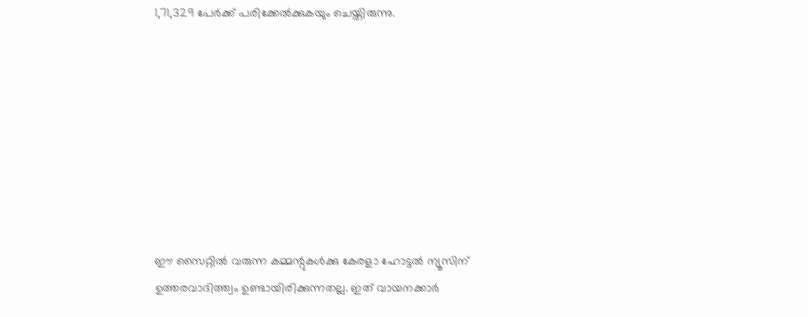1,71,329 പേര്‍ക്ക് പരിക്കേല്‍ക്കുകയും ചെയ്തിരുന്നു.








ഈ സൈറ്റിൽ വരുന്ന കമ്മന്റുകൾക്കു കേരളാ ഹോട്ടൽ ന്യൂസിന് ഉത്തരവാദിത്ത്വം ഉണ്ടായിരിക്കുന്നതല്ല. ഇത് വായനക്കാർ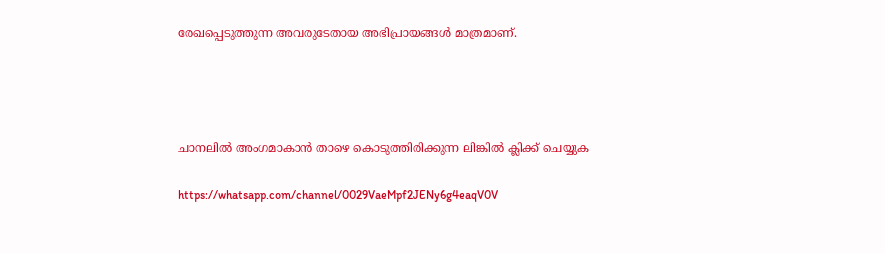രേഖപ്പെടുത്തുന്ന അവരുടേതായ അഭിപ്രായങ്ങൾ മാത്രമാണ്.




ചാനലിൽ അംഗമാകാൻ താഴെ കൊടുത്തിരിക്കുന്ന ലിങ്കിൽ ക്ലിക്ക് ചെയ്യുക

https://whatsapp.com/channel/0029VaeMpf2JENy6g4eaqV0V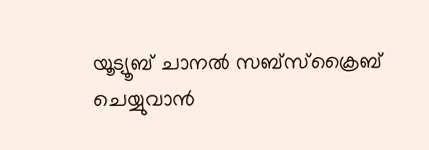യൂട്യൂബ് ചാനൽ സബ്സ്ക്രൈബ് ചെയ്യുവാൻ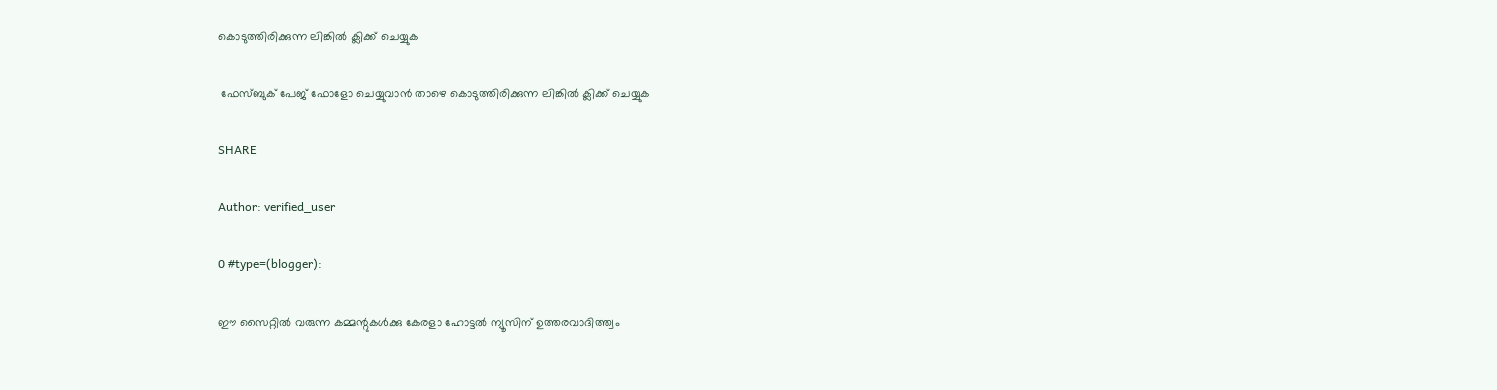കൊടുത്തിരിക്കുന്ന ലിങ്കിൽ ക്ലിക്ക് ചെയ്യുക

 ഫേസ്ബുക് പേജ് ഫോളോ ചെയ്യുവാൻ താഴെ കൊടുത്തിരിക്കുന്ന ലിങ്കിൽ ക്ലിക്ക് ചെയ്യുക

SHARE

Author: verified_user

0 #type=(blogger):

ഈ സൈറ്റിൽ വരുന്ന കമ്മന്റുകൾക്കു കേരളാ ഹോട്ടൽ ന്യൂസിന് ഉത്തരവാദിത്ത്വം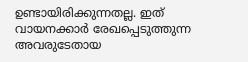ഉണ്ടായിരിക്കുന്നതല്ല. ഇത് വായനക്കാർ രേഖപ്പെടുത്തുന്ന അവരുടേതായ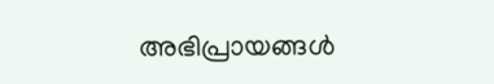അഭിപ്രായങ്ങൾ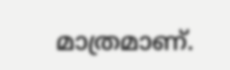മാത്രമാണ്.